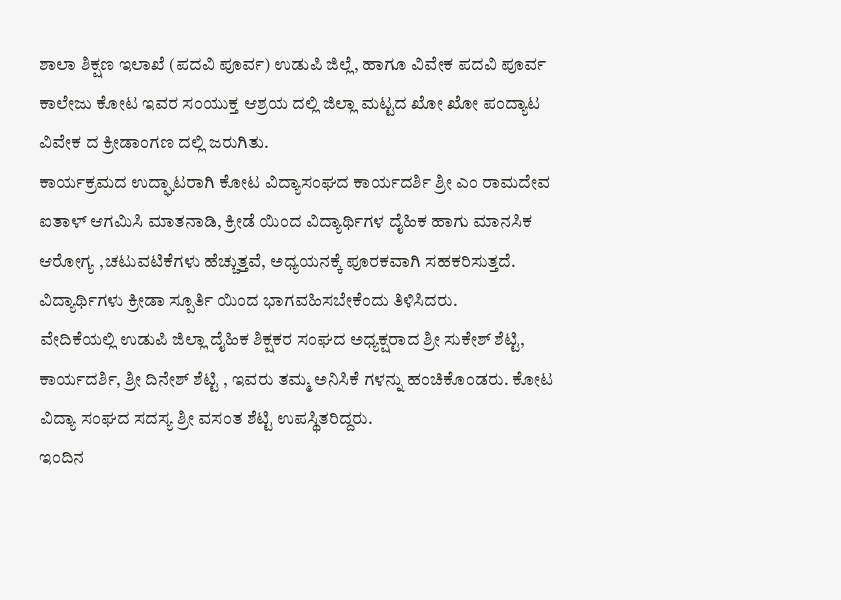ಶಾಲಾ ಶಿಕ್ಷಣ ಇಲಾಖೆ (ಪದವಿ ಪೂರ್ವ) ಉಡುಪಿ ಜಿಲ್ಲೆ, ಹಾಗೂ ವಿವೇಕ ಪದವಿ ಪೂರ್ವ ಕಾಲೇಜು ಕೋಟ ಇವರ ಸಂಯುಕ್ತ ಆಶ್ರಯ ದಲ್ಲಿ ಜಿಲ್ಲಾ ಮಟ್ಟದ ಖೋ ಖೋ ಪಂದ್ಯಾಟ ವಿವೇಕ ದ ಕ್ರೀಡಾಂಗಣ ದಲ್ಲಿ ಜರುಗಿತು.
ಕಾರ್ಯಕ್ರಮದ ಉದ್ಘಾಟರಾಗಿ ಕೋಟ ವಿದ್ಯಾಸಂಘದ ಕಾರ್ಯದರ್ಶಿ ಶ್ರೀ ಎಂ ರಾಮದೇವ ಐತಾಳ್ ಆಗಮಿಸಿ ಮಾತನಾಡಿ, ಕ್ರೀಡೆ ಯಿಂದ ವಿದ್ಯಾರ್ಥಿಗಳ ದೈಹಿಕ ಹಾಗು ಮಾನಸಿಕ ಆರೋಗ್ಯ ,ಚಟುವಟಿಕೆಗಳು ಹೆಚ್ಚುತ್ತವೆ, ಅಧ್ಯಯನಕ್ಕೆ ಪೂರಕವಾಗಿ ಸಹಕರಿಸುತ್ತದೆ. ವಿದ್ಯಾರ್ಥಿಗಳು ಕ್ರೀಡಾ ಸ್ಪೂರ್ತಿ ಯಿಂದ ಭಾಗವಹಿಸಬೇಕೆಂದು ತಿಳಿಸಿದರು.
ವೇದಿಕೆಯಲ್ಲಿ ಉಡುಪಿ ಜಿಲ್ಲಾ ದೈಹಿಕ ಶಿಕ್ಷಕರ ಸಂಘದ ಅಧ್ಯಕ್ಷರಾದ ಶ್ರೀ ಸುಕೇಶ್ ಶೆಟ್ಟಿ, ಕಾರ್ಯದರ್ಶಿ, ಶ್ರೀ ದಿನೇಶ್ ಶೆಟ್ಟಿ , ಇವರು ತಮ್ಮ ಅನಿಸಿಕೆ ಗಳನ್ನು ಹಂಚಿಕೊಂಡರು. ಕೋಟ ವಿದ್ಯಾ ಸಂಘದ ಸದಸ್ಯ ಶ್ರೀ ವಸಂತ ಶೆಟ್ಟಿ ಉಪಸ್ಥಿತರಿದ್ದರು.
ಇಂದಿನ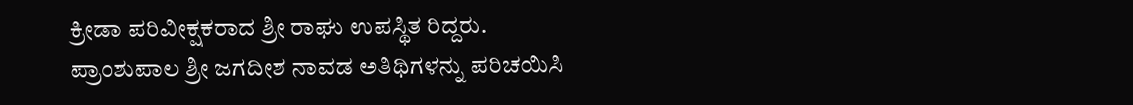ಕ್ರೀಡಾ ಪರಿವೀಕ್ಷಕರಾದ ಶ್ರೀ ರಾಘು ಉಪಸ್ಥಿತ ರಿದ್ದರು.
ಪ್ರಾಂಶುಪಾಲ ಶ್ರೀ ಜಗದೀಶ ನಾವಡ ಅತಿಥಿಗಳನ್ನು ಪರಿಚಯಿಸಿ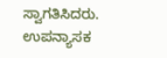ಸ್ವಾಗತಿಸಿದರು.
ಉಪನ್ಯಾಸಕ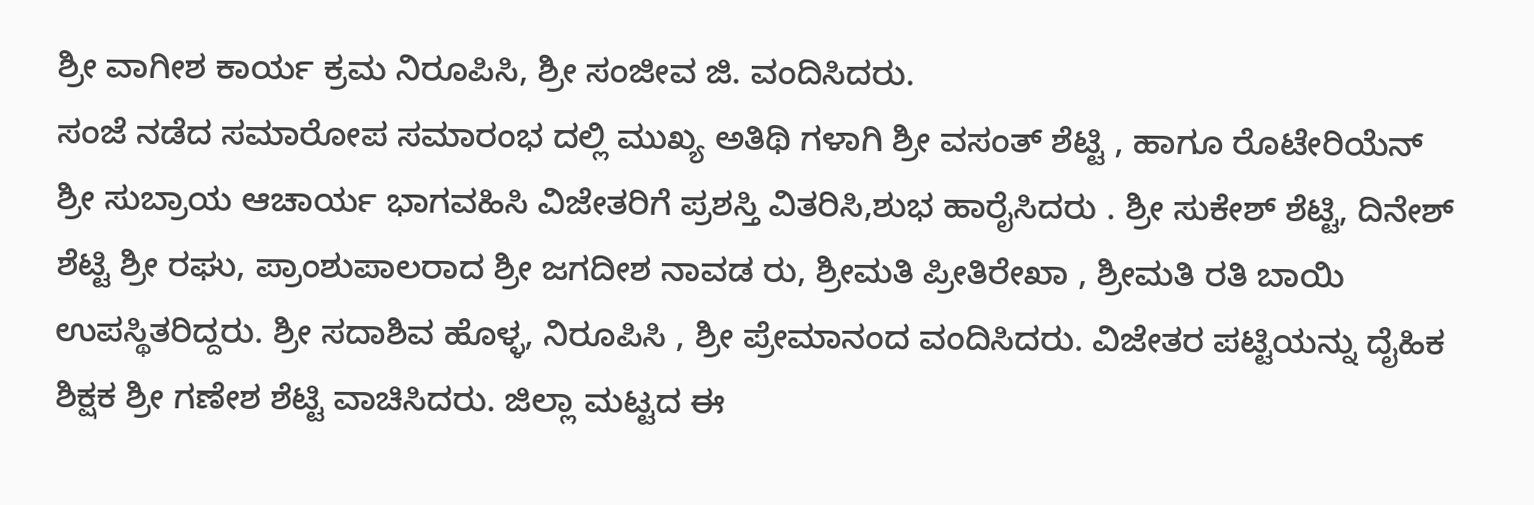ಶ್ರೀ ವಾಗೀಶ ಕಾರ್ಯ ಕ್ರಮ ನಿರೂಪಿಸಿ, ಶ್ರೀ ಸಂಜೀವ ಜಿ. ವಂದಿಸಿದರು.
ಸಂಜೆ ನಡೆದ ಸಮಾರೋಪ ಸಮಾರಂಭ ದಲ್ಲಿ ಮುಖ್ಯ ಅತಿಥಿ ಗಳಾಗಿ ಶ್ರೀ ವಸಂತ್ ಶೆಟ್ಟಿ , ಹಾಗೂ ರೊಟೇರಿಯೆನ್ ಶ್ರೀ ಸುಬ್ರಾಯ ಆಚಾರ್ಯ ಭಾಗವಹಿಸಿ ವಿಜೇತರಿಗೆ ಪ್ರಶಸ್ತಿ ವಿತರಿಸಿ,ಶುಭ ಹಾರೈಸಿದರು . ಶ್ರೀ ಸುಕೇಶ್ ಶೆಟ್ಟಿ, ದಿನೇಶ್ ಶೆಟ್ಟಿ ಶ್ರೀ ರಘು, ಪ್ರಾಂಶುಪಾಲರಾದ ಶ್ರೀ ಜಗದೀಶ ನಾವಡ ರು, ಶ್ರೀಮತಿ ಪ್ರೀತಿರೇಖಾ , ಶ್ರೀಮತಿ ರತಿ ಬಾಯಿ ಉಪಸ್ಥಿತರಿದ್ದರು. ಶ್ರೀ ಸದಾಶಿವ ಹೊಳ್ಳ, ನಿರೂಪಿಸಿ , ಶ್ರೀ ಪ್ರೇಮಾನಂದ ವಂದಿಸಿದರು. ವಿಜೇತರ ಪಟ್ಟಿಯನ್ನು ದೈಹಿಕ ಶಿಕ್ಷಕ ಶ್ರೀ ಗಣೇಶ ಶೆಟ್ಟಿ ವಾಚಿಸಿದರು. ಜಿಲ್ಲಾ ಮಟ್ಟದ ಈ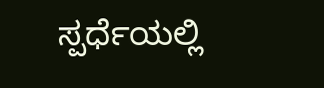ಸ್ಪರ್ಧೆಯಲ್ಲಿ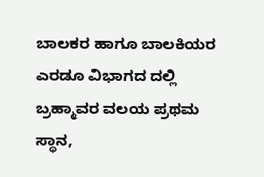ಬಾಲಕರ ಹಾಗೂ ಬಾಲಕಿಯರ ಎರಡೂ ವಿಭಾಗದ ದಲ್ಲಿ ಬ್ರಹ್ಮಾವರ ವಲಯ ಪ್ರಥಮ ಸ್ಥಾನ,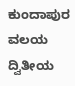ಕುಂದಾಪುರ ವಲಯ ದ್ವಿತೀಯ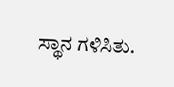ಸ್ಥಾನ ಗಳಿಸಿತು.